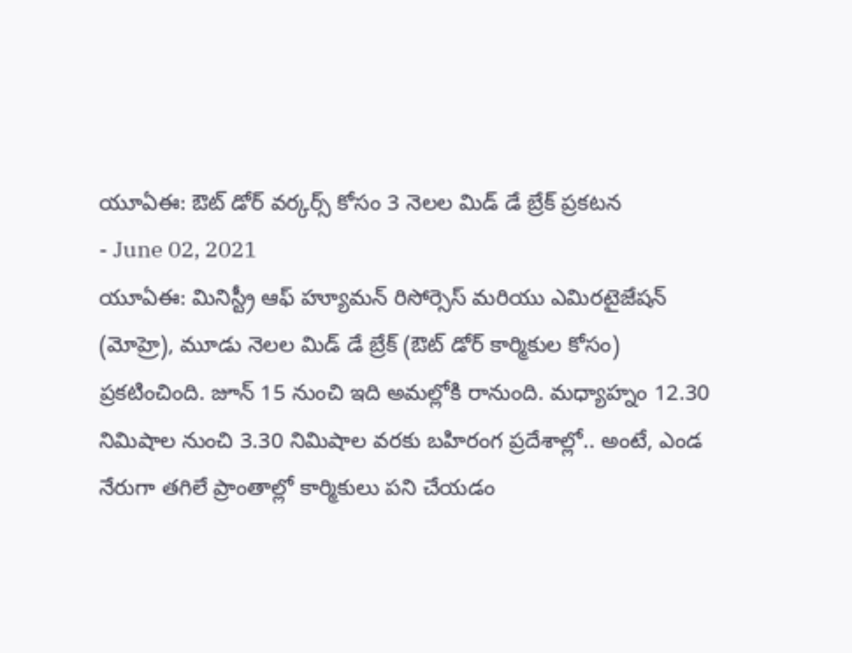యూఏఈ: ఔట్ డోర్ వర్కర్స్ కోసం 3 నెలల మిడ్ డే బ్రేక్ ప్రకటన
- June 02, 2021
యూఏఈ: మినిస్ట్రీ ఆఫ్ హ్యూమన్ రిసోర్సెస్ మరియు ఎమిరటైజేషన్ (మోహ్రె), మూడు నెలల మిడ్ డే బ్రేక్ (ఔట్ డోర్ కార్మికుల కోసం) ప్రకటించింది. జూన్ 15 నుంచి ఇది అమల్లోకి రానుంది. మధ్యాహ్నం 12.30 నిమిషాల నుంచి 3.30 నిమిషాల వరకు బహిరంగ ప్రదేశాల్లో.. అంటే, ఎండ నేరుగా తగిలే ప్రాంతాల్లో కార్మికులు పని చేయడం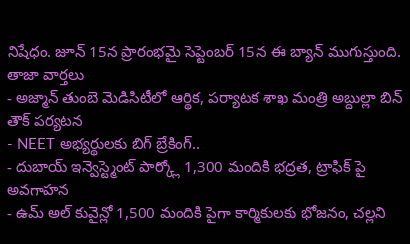నిషేధం. జూన్ 15న ప్రారంభమై సెప్టెంబర్ 15న ఈ బ్యాన్ ముగుస్తుంది.
తాజా వార్తలు
- అజ్మాన్ తుంబె మెడిసిటీలో ఆర్థిక, పర్యాటక శాఖ మంత్రి అబ్దుల్లా బిన్ తౌక్ పర్యటన
- NEET అభ్యర్థులకు బిగ్ బ్రేకింగ్..
- దుబాయ్ ఇన్వెస్ట్మెంట్ పార్క్లో 1,300 మందికి భద్రత, ట్రాఫిక్ పై అవగాహన
- ఉమ్ అల్ కువైన్లో 1,500 మందికి పైగా కార్మికులకు భోజనం, చల్లని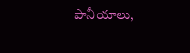పానీయాలు,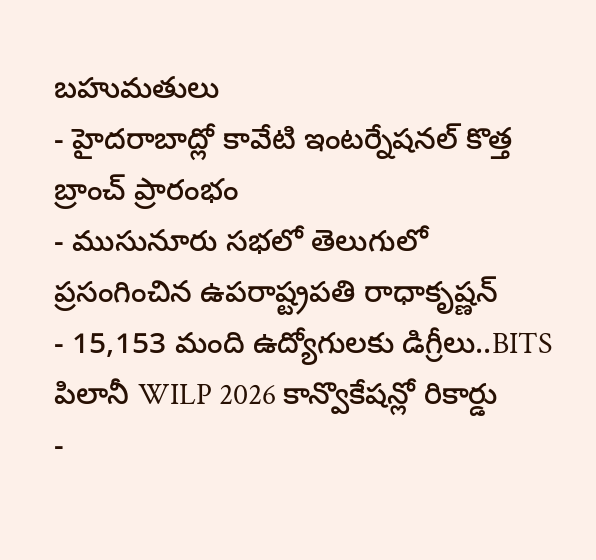బహుమతులు
- హైదరాబాద్లో కావేటి ఇంటర్నేషనల్ కొత్త బ్రాంచ్ ప్రారంభం
- ముసునూరు సభలో తెలుగులో ప్రసంగించిన ఉపరాష్ట్రపతి రాధాకృష్ణన్
- 15,153 మంది ఉద్యోగులకు డిగ్రీలు..BITS పిలానీ WILP 2026 కాన్వొకేషన్లో రికార్డు
-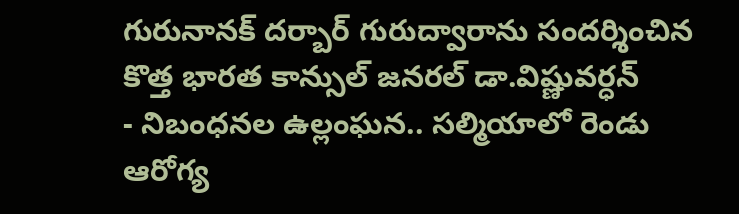గురునానక్ దర్బార్ గురుద్వారాను సందర్శించిన కొత్త భారత కాన్సుల్ జనరల్ డా.విష్ణువర్ధన్
- నిబంధనల ఉల్లంఘన.. సల్మియాలో రెండు ఆరోగ్య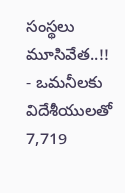సంస్థలు మూసివేత..!!
- ఒమనీలకు విదేశీయులతో 7,719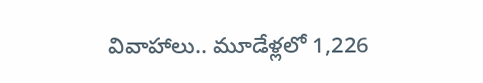వివాహాలు.. మూడేళ్లలో 1,226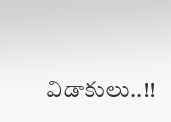విడాకులు..!!